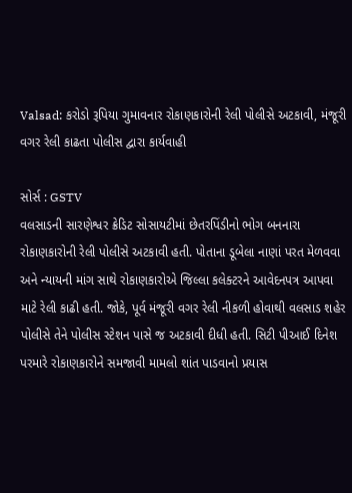Valsad: કરોડો રૂપિયા ગુમાવનાર રોકાણકારોની રેલી પોલીસે અટકાવી, મંજૂરી વગર રેલી કાઢતા પોલીસ દ્વારા કાર્યવાહી

સોર્સ : GSTV
વલસાડની સારણેશ્વર ક્રેડિટ સોસાયટીમાં છેતરપિંડીનો ભોગ બનનારા રોકાણકારોની રેલી પોલીસે અટકાવી હતી. પોતાના ડૂબેલા નાણાં પરત મેળવવા અને ન્યાયની માંગ સાથે રોકાણકારોએ જિલ્લા કલેક્ટરને આવેદનપત્ર આપવા માટે રેલી કાઢી હતી. જોકે, પૂર્વ મંજૂરી વગર રેલી નીકળી હોવાથી વલસાડ શહેર પોલીસે તેને પોલીસ સ્ટેશન પાસે જ અટકાવી દીધી હતી. સિટી પીઆઈ દિનેશ પરમારે રોકાણકારોને સમજાવી મામલો શાંત પાડવાનો પ્રયાસ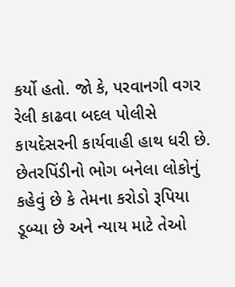કર્યો હતો. જો કે, પરવાનગી વગર રેલી કાઢવા બદલ પોલીસે કાયદેસરની કાર્યવાહી હાથ ધરી છે. છેતરપિંડીનો ભોગ બનેલા લોકોનું કહેવું છે કે તેમના કરોડો રૂપિયા ડૂબ્યા છે અને ન્યાય માટે તેઓ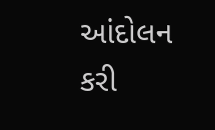આંદોલન કરી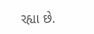રહ્યા છે.